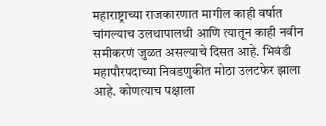महाराष्ट्राच्या राजकारणात मागील काही वर्षात चांगल्याच उलथापालथी आणि त्यातून काही नवीन समीकरणं जुळत असल्याचे दिसत आहे. भिवंडी महापौरपदाच्या निवडणुकीत मोठा उलटफेर झाला आहे. कोणत्याच पक्षाला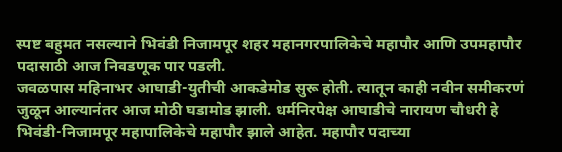स्पष्ट बहुमत नसल्याने भिवंडी निजामपूर शहर महानगरपालिकेचे महापौर आणि उपमहापौर पदासाठी आज निवडणूक पार पडली.
जवळपास महिनाभर आघाडी-युतीची आकडेमोड सुरू होती. त्यातून काही नवीन समीकरणं जुळून आल्यानंतर आज मोठी घडामोड झाली. धर्मनिरपेक्ष आघाडीचे नारायण चौधरी हे भिवंडी-निजामपूर महापालिकेचे महापौर झाले आहेत. महापौर पदाच्या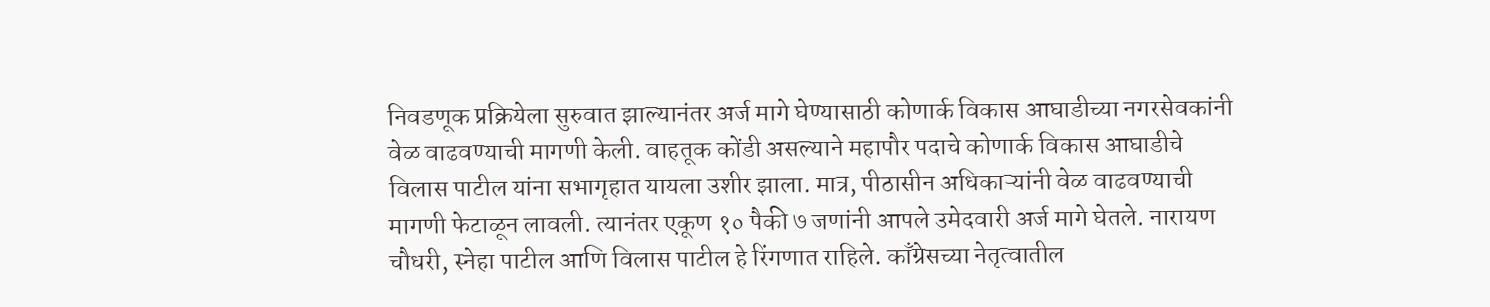निवडणूक प्रक्रियेला सुरुवात झाल्यानंतर अर्ज मागे घेण्यासाठी कोणार्क विकास आघाडीच्या नगरसेवकांनी वेळ वाढवण्याची मागणी केली. वाहतूक कोंडी असल्याने महापौर पदाचे कोणार्क विकास आघाडीचे विलास पाटील यांना सभागृहात यायला उशीर झाला. मात्र, पीठासीन अधिकाऱ्यांनी वेळ वाढवण्याची मागणी फेटाळून लावली. त्यानंतर एकूण १० पैकी ७ जणांनी आपले उमेदवारी अर्ज मागे घेतले. नारायण चौधरी, स्नेहा पाटील आणि विलास पाटील हे रिंगणात राहिले. काँग्रेसच्या नेतृत्वातील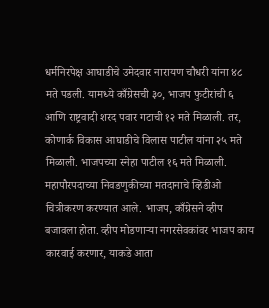धर्मनिरपेक्ष आघाडीचे उमेदवार नारायण चौधरी यांना ४८ मते पडली. यामध्ये काँग्रेसची ३०, भाजप फुटीरांची ६ आणि राष्ट्रवादी शरद पवार गटाची १२ मते मिळाली. तर, कोणार्क विकास आघाडीचे विलास पाटील यांना २५ मते मिळाली. भाजपच्या स्नेहा पाटील १६ मते मिळाली. महापौरपदाच्या निवडणुकीच्या मतदानाचे व्हिडीओ चित्रीकरण करण्यात आले. भाजप, काँग्रेसने व्हीप बजावला होता. व्हीप मोडणाऱ्या नगरसेवकांवर भाजप काय कारवाई करणार, याकडे आता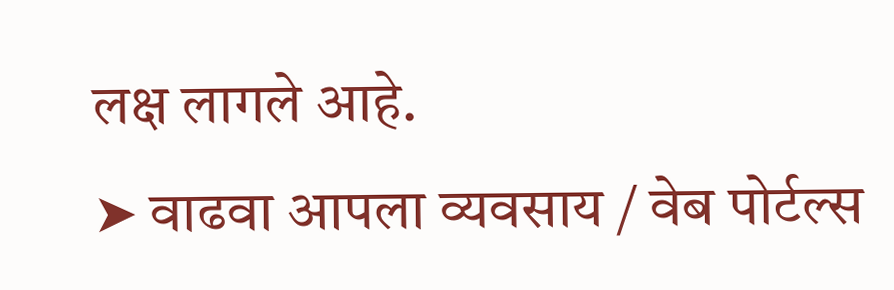लक्ष लागले आहे.
➤ वाढवा आपला व्यवसाय / वेब पोर्टल्स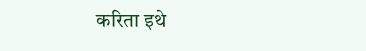करिता इथे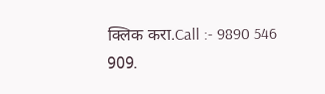क्लिक करा.Call :- 9890 546 909.